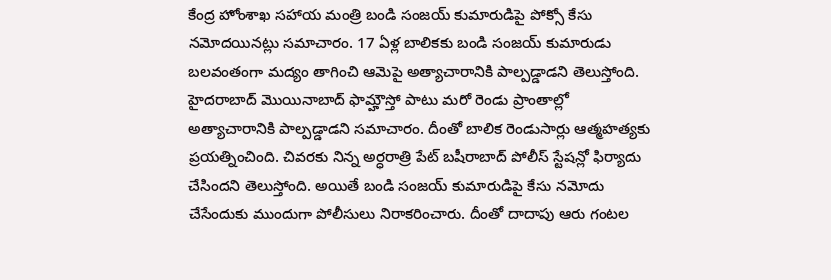కేంద్ర హోంశాఖ సహాయ మంత్రి బండి సంజయ్ కుమారుడిపై పోక్సో కేసు నమోదయినట్లు సమాచారం. 17 ఏళ్ల బాలికకు బండి సంజయ్ కుమారుడు బలవంతంగా మద్యం తాగించి ఆమెపై అత్యాచారానికి పాల్పడ్డాడని తెలుస్తోంది. హైదరాబాద్ మొయినాబాద్ ఫామ్హౌస్తో పాటు మరో రెండు ప్రాంతాల్లో అత్యాచారానికి పాల్పడ్డాడని సమాచారం. దీంతో బాలిక రెండుసార్లు ఆత్మహత్యకు ప్రయత్నించింది. చివరకు నిన్న అర్ధరాత్రి పేట్ బషీరాబాద్ పోలీస్ స్టేషన్లో ఫిర్యాదు చేసిందని తెలుస్తోంది. అయితే బండి సంజయ్ కుమారుడిపై కేసు నమోదు చేసేందుకు ముందుగా పోలీసులు నిరాకరించారు. దీంతో దాదాపు ఆరు గంటల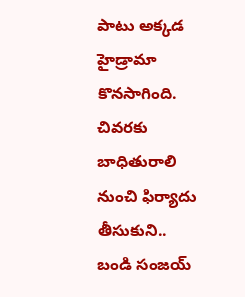పాటు అక్కడ హైడ్రామా కొనసాగింది. చివరకు బాధితురాలి నుంచి ఫిర్యాదు తీసుకుని.. బండి సంజయ్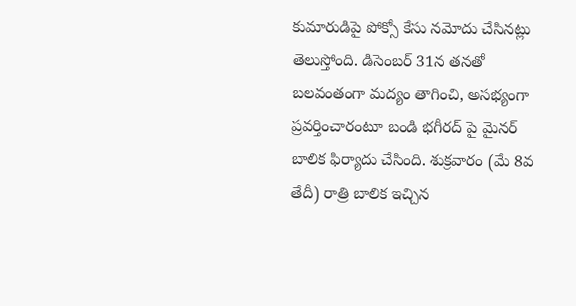కుమారుడిపై పోక్సో కేసు నమోదు చేసినట్లు తెలుస్తోంది. డిసెంబర్ 31న తనతో బలవంతంగా మద్యం తాగించి, అసభ్యంగా ప్రవర్తించారంటూ బండి భగీరద్ పై మైనర్ బాలిక ఫిర్యాదు చేసింది. శుక్రవారం (మే 8వ తేదీ) రాత్రి బాలిక ఇచ్చిన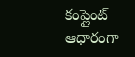కంప్లైంట్ ఆధారంగా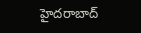హైదరాబాద్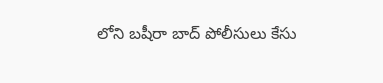లోని బషీరా బాద్ పోలీసులు కేసు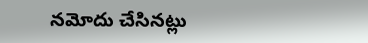నమోదు చేసినట్లు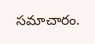సమాచారం.